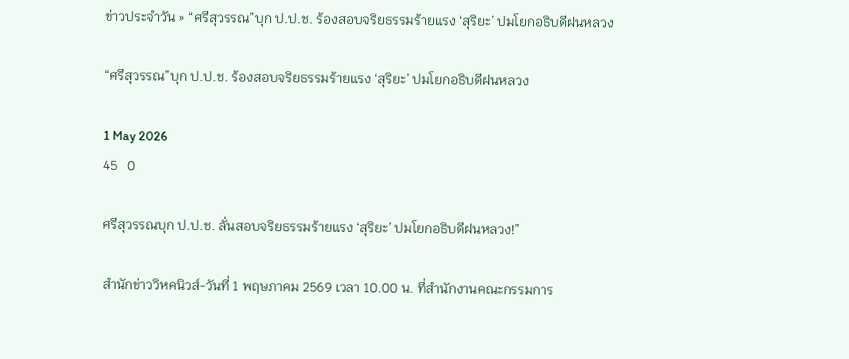ข่าวประจำวัน » “ศรีสุวรรณ”บุก ป.ป.ช. ร้องสอบจริยธรรมร้ายแรง ‘สุริยะ’ ปมโยกอธิบดีฝนหลวง

“ศรีสุวรรณ”บุก ป.ป.ช. ร้องสอบจริยธรรมร้ายแรง ‘สุริยะ’ ปมโยกอธิบดีฝนหลวง

1 May 2026
45   0

ศรีสุวรรณบุก ป.ป.ช. ลั่นสอบจริยธรรมร้ายแรง ‘สุริยะ’ ปมโยกอธิบดีฝนหลวง!”

สำนักข่าววิหคนิวส์-วันที่ 1 พฤษภาคม 2569 เวลา 10.00 น. ที่สำนักงานคณะกรรมการ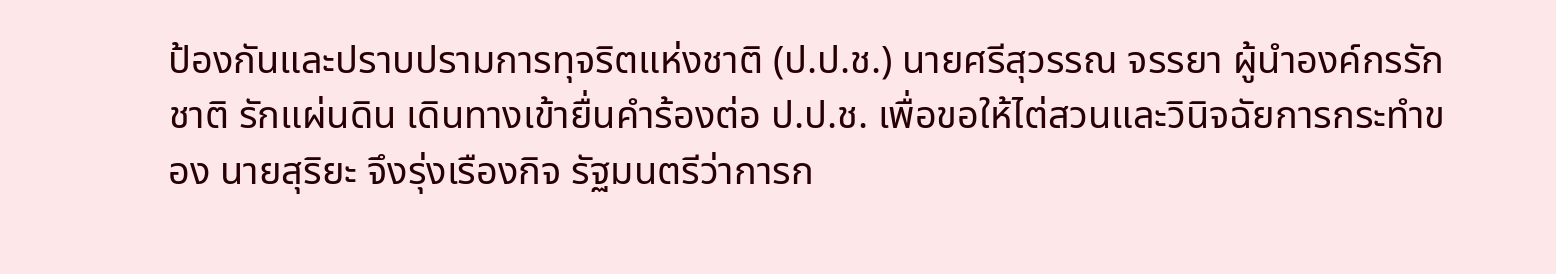ป้องกันและปราบปรามการทุจริตแห่งชาติ (ป.ป.ช.) นายศรีสุวรรณ จรรยา ผู้นำองค์กรรักชาติ รักแผ่นดิน เดินทางเข้ายื่นคำร้องต่อ ป.ป.ช. เพื่อขอให้ไต่สวนและวินิจฉัยการกระทำของ นายสุริยะ จึงรุ่งเรืองกิจ รัฐมนตรีว่าการก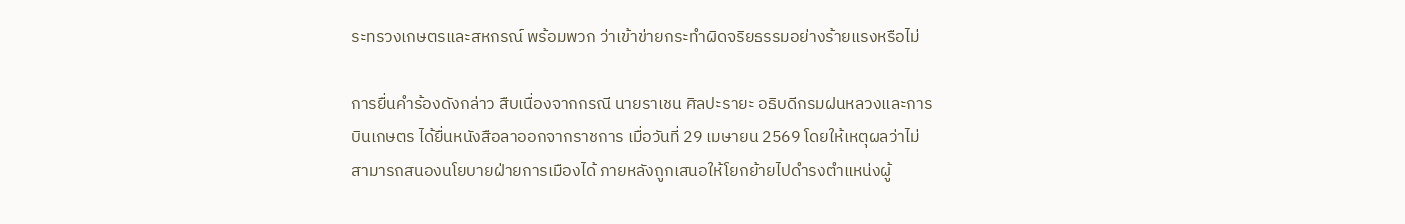ระทรวงเกษตรและสหกรณ์ พร้อมพวก ว่าเข้าข่ายกระทำผิดจริยธรรมอย่างร้ายแรงหรือไม่

การยื่นคำร้องดังกล่าว สืบเนื่องจากกรณี นายราเชน ศิลปะรายะ อธิบดีกรมฝนหลวงและการบินเกษตร ได้ยื่นหนังสือลาออกจากราชการ เมื่อวันที่ 29 เมษายน 2569 โดยให้เหตุผลว่าไม่สามารถสนองนโยบายฝ่ายการเมืองได้ ภายหลังถูกเสนอให้โยกย้ายไปดำรงตำแหน่งผู้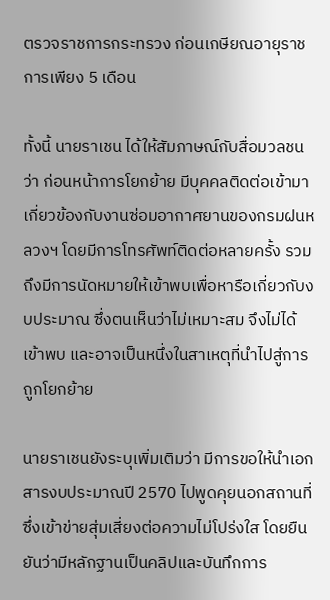ตรวจราชการกระทรวง ก่อนเกษียณอายุราชการเพียง 5 เดือน

ทั้งนี้ นายราเชน ได้ให้สัมภาษณ์กับสื่อมวลชนว่า ก่อนหน้าการโยกย้าย มีบุคคลติดต่อเข้ามาเกี่ยวข้องกับงานซ่อมอากาศยานของกรมฝนหลวงฯ โดยมีการโทรศัพท์ติดต่อหลายครั้ง รวมถึงมีการนัดหมายให้เข้าพบเพื่อหารือเกี่ยวกับงบประมาณ ซึ่งตนเห็นว่าไม่เหมาะสม จึงไม่ได้เข้าพบ และอาจเป็นหนึ่งในสาเหตุที่นำไปสู่การถูกโยกย้าย

นายราเชนยังระบุเพิ่มเติมว่า มีการขอให้นำเอกสารงบประมาณปี 2570 ไปพูดคุยนอกสถานที่ ซึ่งเข้าข่ายสุ่มเสี่ยงต่อความไม่โปร่งใส โดยยืนยันว่ามีหลักฐานเป็นคลิปและบันทึกการ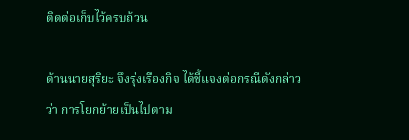ติดต่อเก็บไว้ครบถ้วน

ด้านนายสุริยะ จึงรุ่งเรืองกิจ ได้ชี้แจงต่อกรณีดังกล่าวว่า การโยกย้ายเป็นไปตาม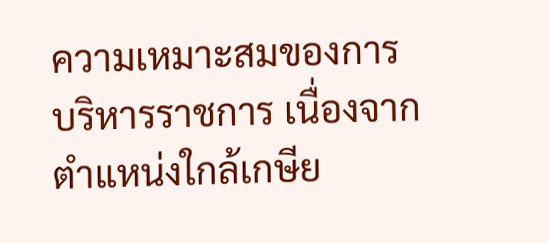ความเหมาะสมของการบริหารราชการ เนื่องจากตำแหน่งใกล้เกษีย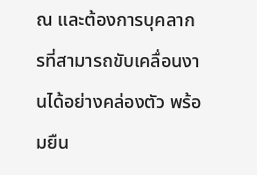ณ และต้องการบุคลากรที่สามารถขับเคลื่อนงานได้อย่างคล่องตัว พร้อมยืน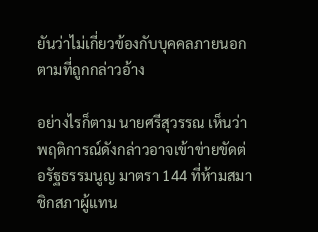ยันว่าไม่เกี่ยวข้องกับบุคคลภายนอกตามที่ถูกกล่าวอ้าง

อย่างไรก็ตาม นายศรีสุวรรณ เห็นว่าพฤติการณ์ดังกล่าวอาจเข้าข่ายขัดต่อรัฐธรรมนูญ มาตรา 144 ที่ห้ามสมาชิกสภาผู้แทน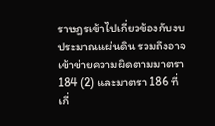ราษฎรเข้าไปเกี่ยวข้องกับงบประมาณแผ่นดิน รวมถึงอาจเข้าข่ายความผิดตามมาตรา 184 (2) และมาตรา 186 ที่เกี่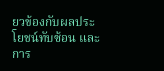ยวข้องกับผลประโยชน์ทับซ้อน และการ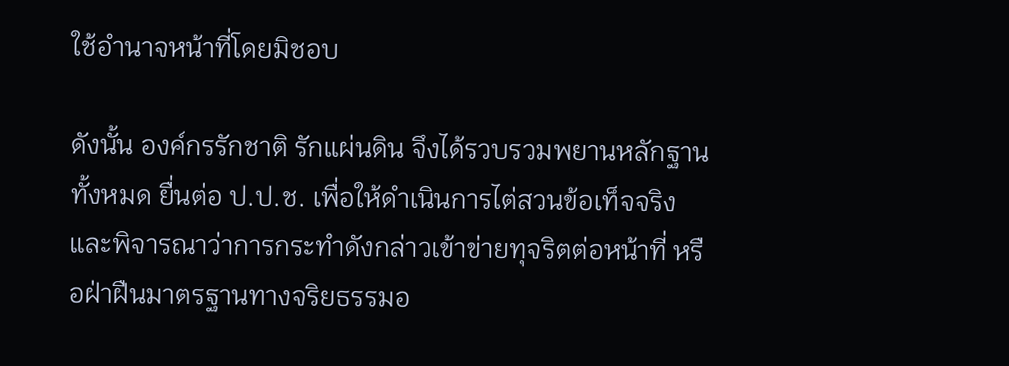ใช้อำนาจหน้าที่โดยมิชอบ

ดังนั้น องค์กรรักชาติ รักแผ่นดิน จึงได้รวบรวมพยานหลักฐานทั้งหมด ยื่นต่อ ป.ป.ช. เพื่อให้ดำเนินการไต่สวนข้อเท็จจริง และพิจารณาว่าการกระทำดังกล่าวเข้าข่ายทุจริตต่อหน้าที่ หรือฝ่าฝืนมาตรฐานทางจริยธรรมอ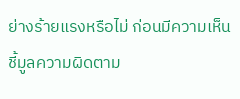ย่างร้ายแรงหรือไม่ ก่อนมีความเห็นชี้มูลความผิดตาม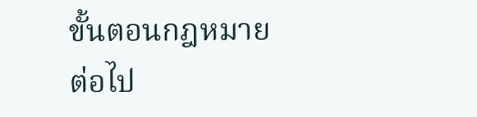ขั้นตอนกฎหมายต่อไป